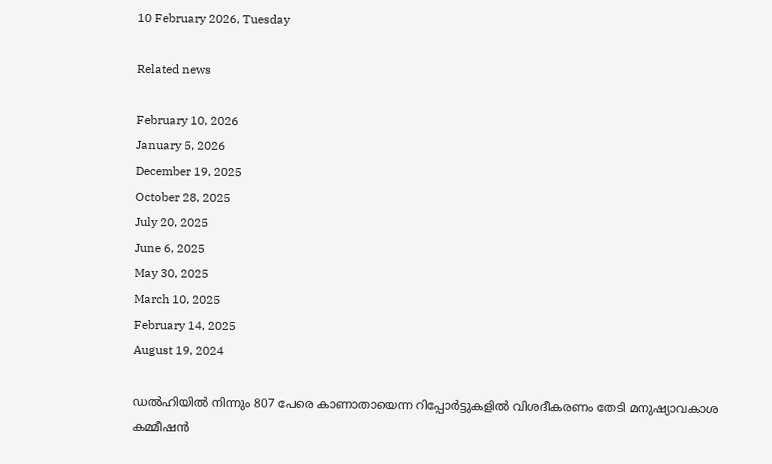10 February 2026, Tuesday

Related news

February 10, 2026
January 5, 2026
December 19, 2025
October 28, 2025
July 20, 2025
June 6, 2025
May 30, 2025
March 10, 2025
February 14, 2025
August 19, 2024

ഡല്‍ഹിയില്‍ നിന്നും 807 പേരെ കാണാതായെന്ന റിപ്പോര്‍ട്ടുകളില്‍ വിശദീകരണം തേടി മനുഷ്യാവകാശ കമ്മീഷന്‍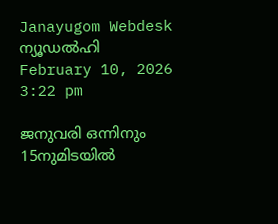Janayugom Webdesk
ന്യൂഡല്‍ഹി
February 10, 2026 3:22 pm

ജനുവരി ഒന്നിനും 15നുമിടയില്‍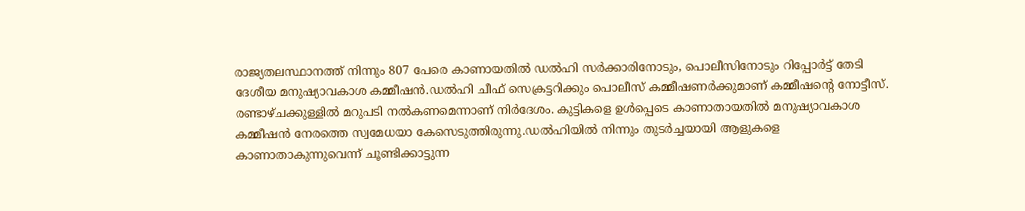രാജ്യതലസ്ഥാനത്ത് നിന്നും 807 പേരെ കാണായതില്‍ ഡല്‍ഹി സര്‍ക്കാരിനോടും, പൊലീസിനോടും റിപ്പോര്‍ട്ട് തേടി ദേശീയ മനുഷ്യാവകാശ കമ്മീഷന്‍.ഡല്‍ഹി ചീഫ് സെക്രട്ടറിക്കും പൊലീസ് കമ്മീഷണര്‍ക്കുമാണ് കമ്മീഷന്റെ നോട്ടീസ്. രണ്ടാഴ്ചക്കുള്ളില്‍ മറുപടി നല്‍കണമെന്നാണ് നിര്‍ദേശം. കുട്ടികളെ ഉള്‍പ്പെടെ കാണാതായതില്‍ മനുഷ്യാവകാശ കമ്മീഷന്‍ നേരത്തെ സ്വമേധയാ കേസെടുത്തിരുന്നു.ഡല്‍ഹിയില്‍ നിന്നും തുടര്‍ച്ചയായി ആളുകളെ കാണാതാകുന്നുവെന്ന് ചൂണ്ടിക്കാട്ടുന്ന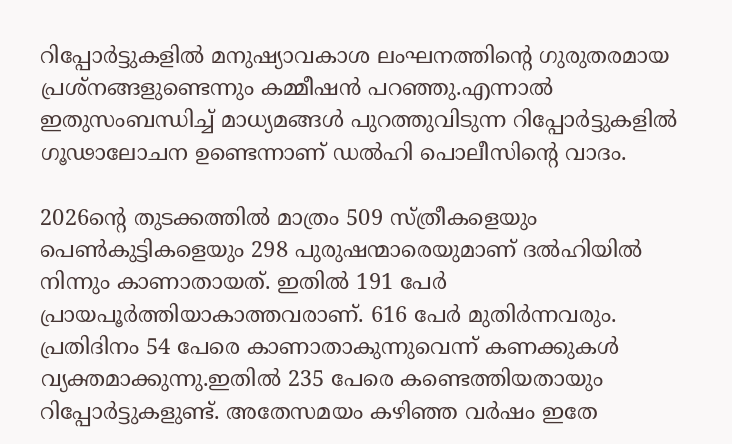റിപ്പോര്‍ട്ടുകളില്‍ മനുഷ്യാവകാശ ലംഘനത്തിന്റെ ഗുരുതരമായ പ്രശ്‌നങ്ങളുണ്ടെന്നും കമ്മീഷന്‍ പറഞ്ഞു.എന്നാല്‍ ഇതുസംബന്ധിച്ച് മാധ്യമങ്ങള്‍ പുറത്തുവിടുന്ന റിപ്പോര്‍ട്ടുകളില്‍ ഗൂഢാലോചന ഉണ്ടെന്നാണ് ഡല്‍ഹി പൊലീസിന്റെ വാദം.

2026ന്റെ തുടക്കത്തില്‍ മാത്രം 509 സ്ത്രീകളെയും പെണ്‍കുട്ടികളെയും 298 പുരുഷന്മാരെയുമാണ് ദല്‍ഹിയില്‍ നിന്നും കാണാതായത്. ഇതില്‍ 191 പേര്‍ പ്രായപൂര്‍ത്തിയാകാത്തവരാണ്. 616 പേര്‍ മുതിര്‍ന്നവരും. പ്രതിദിനം 54 പേരെ കാണാതാകുന്നുവെന്ന് കണക്കുകള്‍ വ്യക്തമാക്കുന്നു.ഇതില്‍ 235 പേരെ കണ്ടെത്തിയതായും റിപ്പോര്‍ട്ടുകളുണ്ട്. അതേസമയം കഴിഞ്ഞ വര്‍ഷം ഇതേ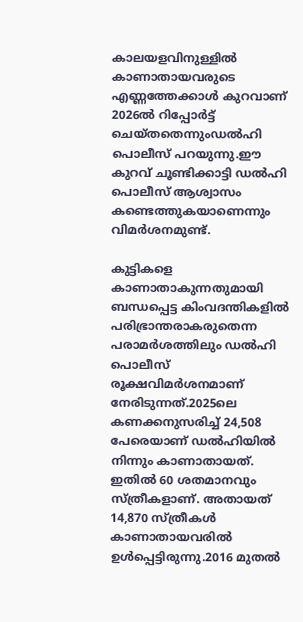കാലയളവിനുള്ളില്‍ കാണാതായവരുടെ എണ്ണത്തേക്കാള്‍ കുറവാണ് 2026ല്‍ റിപ്പോര്‍ട്ട് ചെയ്തതെന്നുംഡല്‍ഹി പൊലീസ് പറയുന്നു.ഈ കുറവ് ചൂണ്ടിക്കാട്ടി ഡല്‍ഹി പൊലീസ് ആശ്വാസം കണ്ടെത്തുകയാണെന്നും വിമര്‍ശനമുണ്ട്.

കുട്ടികളെ കാണാതാകുന്നതുമായി ബന്ധപ്പെട്ട കിംവദന്തികളില്‍ പരിഭ്രാന്തരാകരുതെന്ന പരാമര്‍ശത്തിലും ഡല്‍ഹി പൊലീസ് രൂക്ഷവിമര്‍ശനമാണ് നേരിടുന്നത്.2025ലെ കണക്കനുസരിച്ച് 24,508 പേരെയാണ് ഡല്‍ഹിയില്‍ നിന്നും കാണാതായത്. ഇതില്‍ 60 ശതമാനവും സ്ത്രീകളാണ്. അതായത് 14,870 സ്ത്രീകള്‍ കാണാതായവരില്‍ ഉള്‍പ്പെട്ടിരുന്നു.2016 മുതല്‍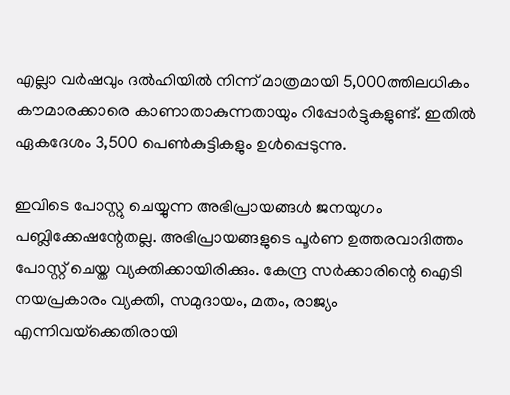എല്ലാ വര്‍ഷവും ദല്‍ഹിയില്‍ നിന്ന് മാത്രമായി 5,000ത്തിലധികം കൗമാരക്കാരെ കാണാതാകുന്നതായും റിപ്പോര്‍ട്ടുകളുണ്ട്. ഇതില്‍ ഏകദേശം 3,500 പെണ്‍കുട്ടികളും ഉള്‍പ്പെടുന്നു.

ഇവിടെ പോസ്റ്റു ചെയ്യുന്ന അഭിപ്രായങ്ങള്‍ ജനയുഗം പബ്ലിക്കേഷന്റേതല്ല. അഭിപ്രായങ്ങളുടെ പൂര്‍ണ ഉത്തരവാദിത്തം പോസ്റ്റ് ചെയ്ത വ്യക്തിക്കായിരിക്കും. കേന്ദ്ര സര്‍ക്കാരിന്റെ ഐടി നയപ്രകാരം വ്യക്തി, സമുദായം, മതം, രാജ്യം എന്നിവയ്‌ക്കെതിരായി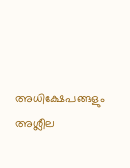അധിക്ഷേപങ്ങളും അശ്ലീല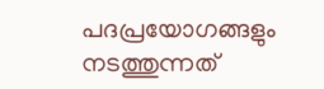പദപ്രയോഗങ്ങളും നടത്തുന്നത്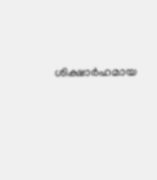ശിക്ഷാര്‍ഹമായ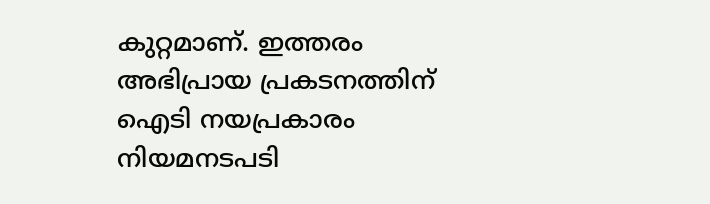കുറ്റമാണ്. ഇത്തരം അഭിപ്രായ പ്രകടനത്തിന് ഐടി നയപ്രകാരം നിയമനടപടി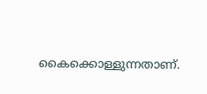കൈക്കൊള്ളുന്നതാണ്.